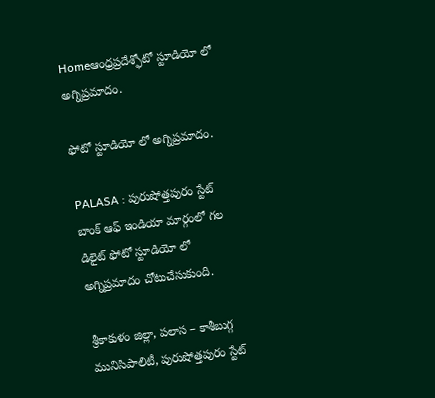Homeఆంధ్రప్రదేశ్ఫోటో స్టూడియో లో అగ్నిప్రమాదం.

ఫోటో స్టూడియో లో అగ్నిప్రమాదం.

PALASA : పురుషోత్తపురం స్టేట్ బాంక్ ఆఫ్ ఇండియా మార్గంలో గల డిలైట్ ఫోటో స్టూడియో లో అగ్నిప్రమాదం చోటుచేసుకుంది.

శ్రీకాకుళం జిల్లా, పలాస – కాశీబుగ్గ మునిసిపాలిటీ, పురుషోత్తపురం స్టేట్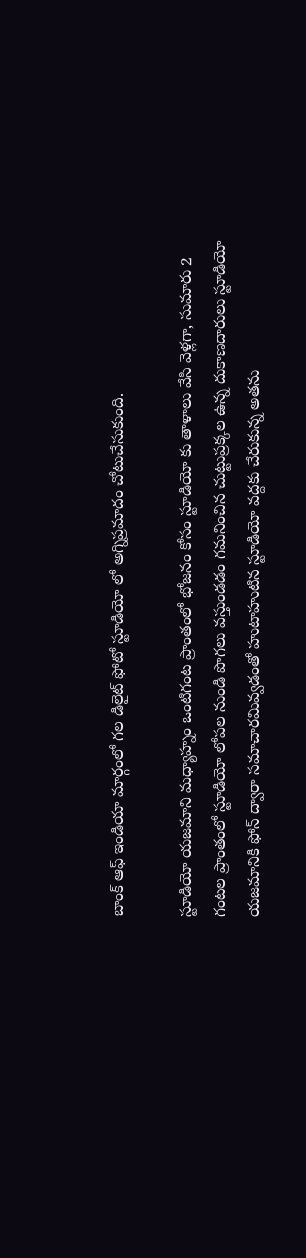బాంక్ ఆఫ్ ఇండియా మార్గంలో గల డిలైట్ ఫోటో స్టూడియో లో అగ్నిప్రమాదం చోటుచేసుకుంది.

స్టూడియో యజమాని మధ్యాహ్నం ఒంటిగంట ప్రాంతంలో భోజనం కోసం స్టూడియో కు తాళాలు వేసి వెళ్లగా, సుమారు 2 గంటల ప్రాంతంలో స్టూడియో లోపల నుండి పొగలు వస్తుండడం గమనించిన చుట్టుప్రక్కల ఉన్న దుకాణదారులు స్టూడియో యజమానికి ఫోన్ ద్వారా సమాచారమివ్వడంతో హుటాహుటిన స్టూడియో వద్దకు చేరుకున్న అతను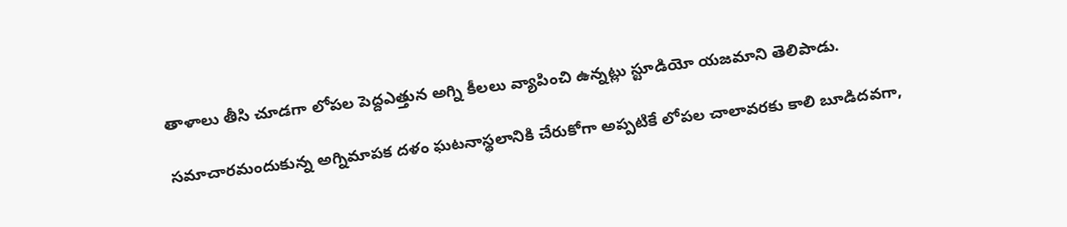తాళాలు తీసి చూడగా లోపల పెద్దఎత్తున అగ్ని కీలలు వ్యాపించి ఉన్నట్లు స్టూడియో యజమాని తెలిపాడు.

సమాచారమందుకున్న అగ్నిమాపక దళం ఘటనాస్థలానికి చేరుకోగా అప్పటికే లోపల చాలావరకు కాలి బూడిదవగా,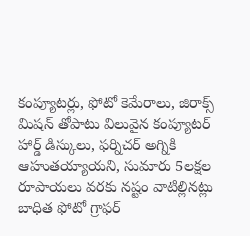కంప్యూటర్లు, ఫోటో కెమేరాలు, జిరాక్స్ మిషన్ తోపాటు విలువైన కంప్యూటర్ హార్డ్ డిస్కులు, ఫర్నిచర్ అగ్నికి ఆహుతయ్యాయని, సుమారు 5లక్షల రూపాయలు వరకు నష్టం వాటిల్లినట్లు బాధిత ఫోటో గ్రాఫర్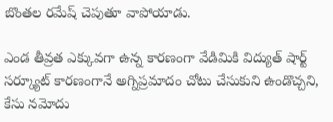బొంతల రమేష్ చెపుతూ వాపోయాడు.

ఎండ తీవ్రత ఎక్కువగా ఉన్న కారణంగా వేడిమికి విద్యుత్ షార్ట్ సర్క్యూట్ కారణంగానే అగ్నిప్రమాదం చోటు చేసుకుని ఉండొచ్చని, కేసు నమోదు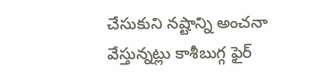చేసుకుని నష్టాన్ని అంచనా వేస్తున్నట్లు కాశీబుగ్గ ఫైర్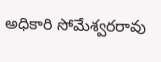అధికారి సోమేశ్వరరావు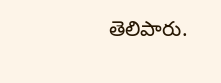తెలిపారు.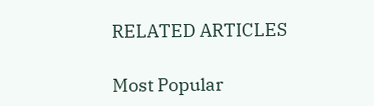RELATED ARTICLES

Most Popular